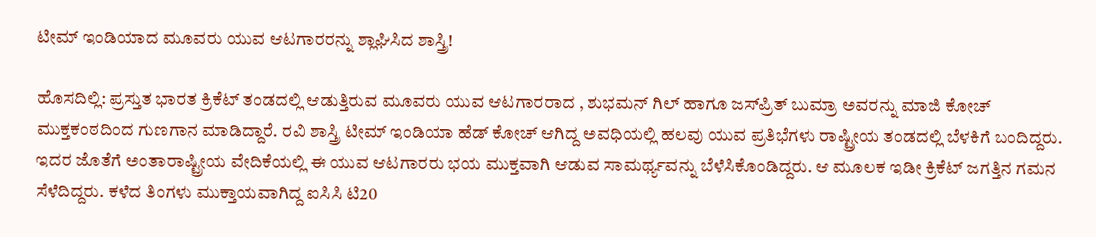ಟೀಮ್‌ ಇಂಡಿಯಾದ ಮೂವರು ಯುವ ಆಟಗಾರರನ್ನು ಶ್ಲಾಘಿಸಿದ ಶಾಸ್ತ್ರಿ!

ಹೊಸದಿಲ್ಲಿ: ಪ್ರಸ್ತುತ ಭಾರತ ಕ್ರಿಕೆಟ್‌ ತಂಡದಲ್ಲಿ ಆಡುತ್ತಿರುವ ಮೂವರು ಯುವ ಆಟಗಾರರಾದ , ಶುಭಮನ್‌ ಗಿಲ್‌ ಹಾಗೂ ಜಸ್‌ಪ್ರಿತ್‌ ಬುಮ್ರಾ ಅವರನ್ನು ಮಾಜಿ ಕೋಚ್‌ ಮುಕ್ತಕಂಠದಿಂದ ಗುಣಗಾನ ಮಾಡಿದ್ದಾರೆ. ರವಿ ಶಾಸ್ತ್ರಿ ಟೀಮ್‌ ಇಂಡಿಯಾ ಹೆಡ್‌ ಕೋಚ್‌ ಆಗಿದ್ದ ಅವಧಿಯಲ್ಲಿ ಹಲವು ಯುವ ಪ್ರತಿಭೆಗಳು ರಾಷ್ಟ್ರೀಯ ತಂಡದಲ್ಲಿ ಬೆಳಕಿಗೆ ಬಂದಿದ್ದರು. ಇದರ ಜೊತೆಗೆ ಅಂತಾರಾಷ್ಟ್ರೀಯ ವೇದಿಕೆಯಲ್ಲಿ ಈ ಯುವ ಆಟಗಾರರು ಭಯ ಮುಕ್ತವಾಗಿ ಆಡುವ ಸಾಮರ್ಥ್ಯವನ್ನು ಬೆಳೆಸಿಕೊಂಡಿದ್ದರು. ಆ ಮೂಲಕ ಇಡೀ ಕ್ರಿಕೆಟ್‌ ಜಗತ್ತಿನ ಗಮನ ಸೆಳೆದಿದ್ದರು. ಕಳೆದ ತಿಂಗಳು ಮುಕ್ತಾಯವಾಗಿದ್ದ ಐಸಿಸಿ ಟಿ20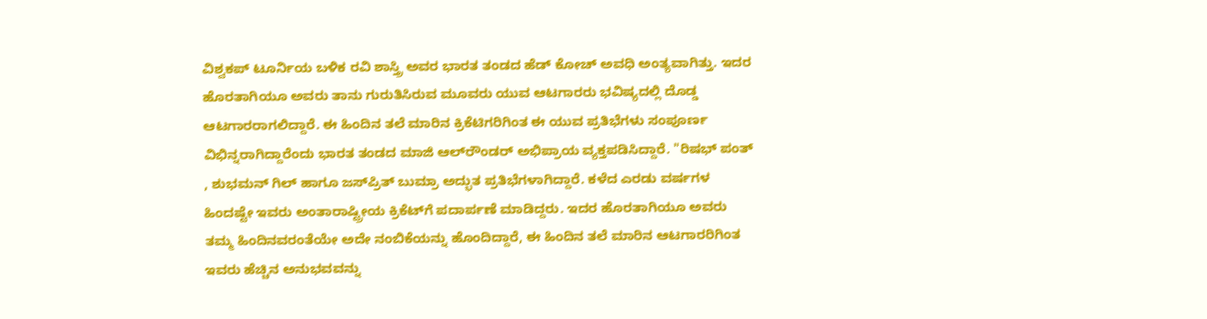ವಿಶ್ವಕಪ್ ಟೂರ್ನಿಯ ಬಳಿಕ ರವಿ ಶಾಸ್ತ್ರಿ ಅವರ ಭಾರತ ತಂಡದ ಹೆಡ್‌ ಕೋಚ್‌ ಅವಧಿ ಅಂತ್ಯವಾಗಿತ್ತು. ಇದರ ಹೊರತಾಗಿಯೂ ಅವರು ತಾನು ಗುರುತಿಸಿರುವ ಮೂವರು ಯುವ ಆಟಗಾರರು ಭವಿಷ್ಯದಲ್ಲಿ ದೊಡ್ಡ ಆಟಗಾರರಾಗಲಿದ್ದಾರೆ. ಈ ಹಿಂದಿನ ತಲೆ ಮಾರಿನ ಕ್ರಿಕೆಟಿಗರಿಗಿಂತ ಈ ಯುವ ಪ್ರತಿಭೆಗಳು ಸಂಪೂರ್ಣ ವಿಭಿನ್ನರಾಗಿದ್ದಾರೆಂದು ಭಾರತ ತಂಡದ ಮಾಜಿ ಆಲ್‌ರೌಂಡರ್‌ ಅಭಿಪ್ರಾಯ ವ್ಯಕ್ತಪಡಿಸಿದ್ದಾರೆ. "ರಿಷಭ್‌ ಪಂತ್‌ , ಶುಭಮನ್‌ ಗಿಲ್‌ ಹಾಗೂ ಜಸ್‌ಪ್ರಿತ್‌ ಬುಮ್ರಾ ಅದ್ಭುತ ಪ್ರತಿಭೆಗಳಾಗಿದ್ದಾರೆ. ಕಳೆದ ಎರಡು ವರ್ಷಗಳ ಹಿಂದಷ್ಟೇ ಇವರು ಅಂತಾರಾಷ್ಟ್ರೀಯ ಕ್ರಿಕೆಟ್‌ಗೆ ಪದಾರ್ಪಣೆ ಮಾಡಿದ್ದರು. ಇದರ ಹೊರತಾಗಿಯೂ ಅವರು ತಮ್ಮ ಹಿಂದಿನವರಂತೆಯೇ ಅದೇ ನಂಬಿಕೆಯನ್ನು ಹೊಂದಿದ್ದಾರೆ, ಈ ಹಿಂದಿನ ತಲೆ ಮಾರಿನ ಆಟಗಾರರಿಗಿಂತ ಇವರು ಹೆಚ್ಚಿನ ಅನುಭವವನ್ನು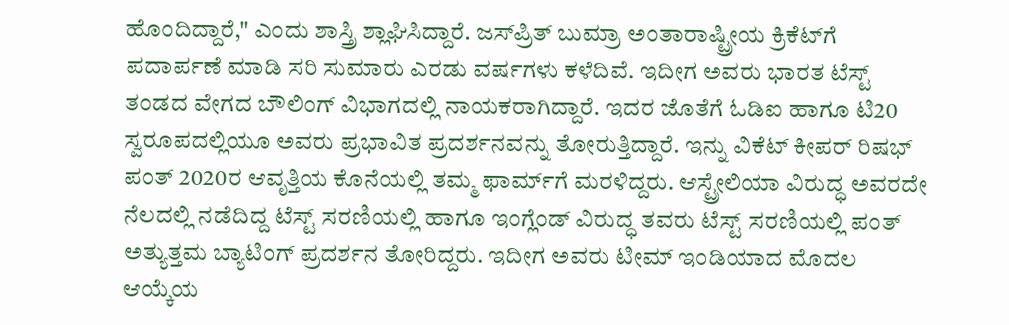ಹೊಂದಿದ್ದಾರೆ," ಎಂದು ಶಾಸ್ತ್ರಿ ಶ್ಲಾಘಿಸಿದ್ದಾರೆ. ಜಸ್‌ಪ್ರಿತ್ ಬುಮ್ರಾ ಅಂತಾರಾಷ್ಟ್ರೀಯ ಕ್ರಿಕೆಟ್‌ಗೆ ಪದಾರ್ಪಣೆ ಮಾಡಿ ಸರಿ ಸುಮಾರು ಎರಡು ವರ್ಷಗಳು ಕಳೆದಿವೆ. ಇದೀಗ ಅವರು ಭಾರತ ಟೆಸ್ಟ್‌ ತಂಡದ ವೇಗದ ಬೌಲಿಂಗ್‌ ವಿಭಾಗದಲ್ಲಿ ನಾಯಕರಾಗಿದ್ದಾರೆ. ಇದರ ಜೊತೆಗೆ ಓಡಿಐ ಹಾಗೂ ಟಿ20 ಸ್ವರೂಪದಲ್ಲಿಯೂ ಅವರು ಪ್ರಭಾವಿತ ಪ್ರದರ್ಶನವನ್ನು ತೋರುತ್ತಿದ್ದಾರೆ. ಇನ್ನು ವಿಕೆಟ್‌ ಕೀಪರ್‌ ರಿಷಭ್‌ ಪಂತ್‌ 2020ರ ಆವೃತ್ತಿಯ ಕೊನೆಯಲ್ಲಿ ತಮ್ಮ ಫಾರ್ಮ್‌ಗೆ ಮರಳಿದ್ದರು. ಆಸ್ಟ್ರೇಲಿಯಾ ವಿರುದ್ಧ ಅವರದೇ ನೆಲದಲ್ಲಿ ನಡೆದಿದ್ದ ಟೆಸ್ಟ್‌ ಸರಣಿಯಲ್ಲಿ ಹಾಗೂ ಇಂಗ್ಲೆಂಡ್‌ ವಿರುದ್ಧ ತವರು ಟೆಸ್ಟ್‌ ಸರಣಿಯಲ್ಲಿ ಪಂತ್‌ ಅತ್ಯುತ್ತಮ ಬ್ಯಾಟಿಂಗ್‌ ಪ್ರದರ್ಶನ ತೋರಿದ್ದರು. ಇದೀಗ ಅವರು ಟೀಮ್‌ ಇಂಡಿಯಾದ ಮೊದಲ ಆಯ್ಕೆಯ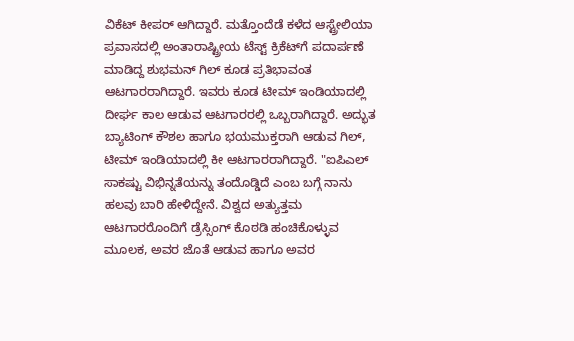ವಿಕೆಟ್‌ ಕೀಪರ್‌ ಆಗಿದ್ದಾರೆ. ಮತ್ತೊಂದೆಡೆ ಕಳೆದ ಆಸ್ಟ್ರೇಲಿಯಾ ಪ್ರವಾಸದಲ್ಲಿ ಅಂತಾರಾಷ್ಟ್ರೀಯ ಟೆಸ್ಟ್ ಕ್ರಿಕೆಟ್‌ಗೆ ಪದಾರ್ಪಣೆ ಮಾಡಿದ್ದ ಶುಭಮನ್‌ ಗಿಲ್‌ ಕೂಡ ಪ್ರತಿಭಾವಂತ ಆಟಗಾರರಾಗಿದ್ದಾರೆ. ಇವರು ಕೂಡ ಟೀಮ್‌ ಇಂಡಿಯಾದಲ್ಲಿ ದೀರ್ಘ ಕಾಲ ಆಡುವ ಆಟಗಾರರಲ್ಲಿ ಒಬ್ಬರಾಗಿದ್ದಾರೆ. ಅದ್ಭುತ ಬ್ಯಾಟಿಂಗ್‌ ಕೌಶಲ ಹಾಗೂ ಭಯಮುಕ್ತರಾಗಿ ಆಡುವ ಗಿಲ್‌, ಟೀಮ್‌ ಇಂಡಿಯಾದಲ್ಲಿ ಕೀ ಆಟಗಾರರಾಗಿದ್ದಾರೆ. "ಐಪಿಎಲ್‌ ಸಾಕಷ್ಟು ವಿಭಿನ್ನತೆಯನ್ನು ತಂದೊಡ್ಡಿದೆ ಎಂಬ ಬಗ್ಗೆ ನಾನು ಹಲವು ಬಾರಿ ಹೇಳಿದ್ದೇನೆ. ವಿಶ್ವದ ಅತ್ಯುತ್ತಮ ಆಟಗಾರರೊಂದಿಗೆ ಡ್ರೆಸ್ಸಿಂಗ್‌ ಕೊಠಡಿ ಹಂಚಿಕೊಳ್ಳುವ ಮೂಲಕ, ಅವರ ಜೊತೆ ಆಡುವ ಹಾಗೂ ಅವರ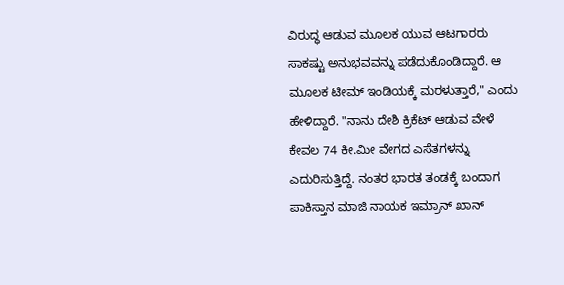ವಿರುದ್ಧ ಆಡುವ ಮೂಲಕ ಯುವ ಆಟಗಾರರು ಸಾಕಷ್ಟು ಅನುಭವವನ್ನು ಪಡೆದುಕೊಂಡಿದ್ದಾರೆ. ಆ ಮೂಲಕ ಟೀಮ್‌ ಇಂಡಿಯಕ್ಕೆ ಮರಳುತ್ತಾರೆ," ಎಂದು ಹೇಳಿದ್ದಾರೆ. "ನಾನು ದೇಶಿ ಕ್ರಿಕೆಟ್‌ ಆಡುವ ವೇಳೆ ಕೇವಲ 74 ಕೀ.ಮೀ ವೇಗದ ಎಸೆತಗಳನ್ನು ಎದುರಿಸುತ್ತಿದ್ದೆ. ನಂತರ ಭಾರತ ತಂಡಕ್ಕೆ ಬಂದಾಗ ಪಾಕಿಸ್ತಾನ ಮಾಜಿ ನಾಯಕ ಇಮ್ರಾನ್‌ ಖಾನ್‌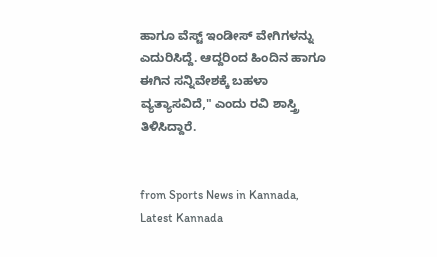ಹಾಗೂ ವೆಸ್ಟ್ ಇಂಡೀಸ್ ವೇಗಿಗಳನ್ನು ಎದುರಿಸಿದ್ದೆ. ಆದ್ದರಿಂದ ಹಿಂದಿನ ಹಾಗೂ ಈಗಿನ ಸನ್ನಿವೇಶಕ್ಕೆ ಬಹಳಾ ವ್ಯತ್ಯಾಸವಿದೆ," ಎಂದು ರವಿ ಶಾಸ್ತ್ರಿ ತಿಳಿಸಿದ್ದಾರೆ.


from Sports News in Kannada, Latest Kannada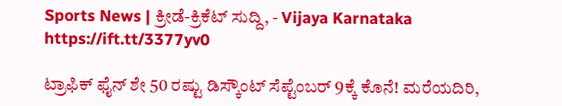Sports News | ಕ್ರೀಡೆ-ಕ್ರಿಕೆಟ್ ಸುದ್ದಿ, - Vijaya Karnataka https://ift.tt/3377yv0

ಟ್ರಾಫಿಕ್‌ ಫೈನ್‌ ಶೇ 50 ರಷ್ಟು ಡಿಸ್ಕೌಂಟ್‌ ಸೆಪ್ಟೆಂಬರ್‌ 9ಕ್ಕೆ ಕೊನೆ! ಮರೆಯದಿರಿ,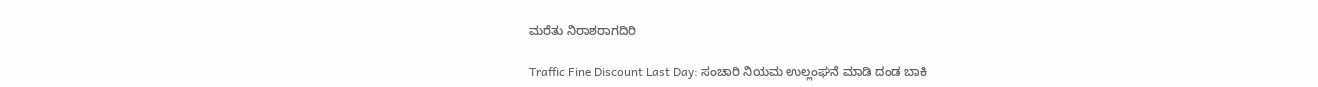ಮರೆತು ನಿರಾಶರಾಗದಿರಿ

Traffic Fine Discount Last Day: ಸಂಚಾರಿ ನಿಯಮ ಉಲ್ಲಂಘನೆ ಮಾಡಿ ದಂಡ ಬಾಕಿ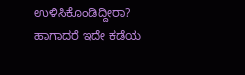ಉಳಿಸಿಕೊಂಡಿದ್ದೀರಾ? ಹಾಗಾದರೆ ಇದೇ ಕಡೆಯ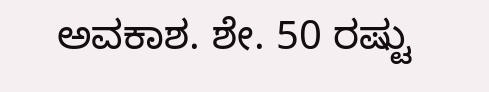ಅವಕಾಶ. ಶೇ. 50 ರಷ್ಟು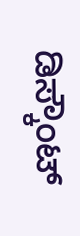ಡಿಸ್ಕೌಂಟ್‌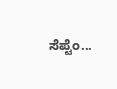ಸೆಪ್ಟೆಂ...